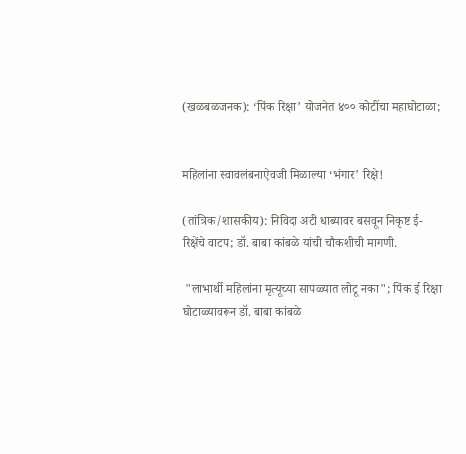(खळबळजनक): ‘पिंक रिक्षा’ योजनेत ४०० कोटींचा महाघोटाळा;


महिलांना स्वावलंबनाऐवजी मिळाल्या ‘भंगार’ रिक्षे!

(तांत्रिक/शासकीय): निविदा अटी धाब्यावर बसवून निकृष्ट ई-रिक्षेंचे वाटप; डॉ. बाबा कांबळे यांची चौकशीची मागणी.

 "लाभार्थी महिलांना मृत्यूच्या सापळ्यात लोटू नका"; पिंक ई रिक्षा घोटाळ्यावरून डॉ. बाबा कांबळे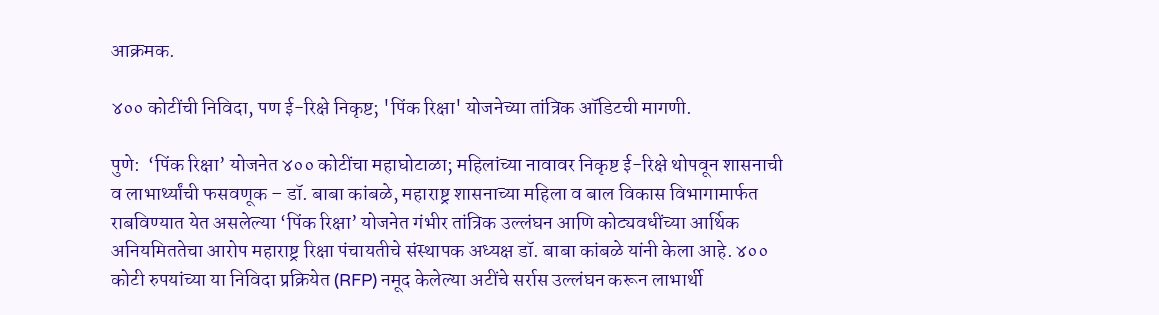आक्रमक.

४०० कोटींची निविदा, पण ई-रिक्षे निकृष्ट; 'पिंक रिक्षा' योजनेच्या तांत्रिक ऑडिटची मागणी.

पुणे:  ‘पिंक रिक्षा’ योजनेत ४०० कोटींचा महाघोटाळा; महिलांच्या नावावर निकृष्ट ई-रिक्षे थोपवून शासनाची व लाभार्थ्यांची फसवणूक – डॉ. बाबा कांबळे, महाराष्ट्र शासनाच्या महिला व बाल विकास विभागामार्फत राबविण्यात येत असलेल्या ‘पिंक रिक्षा’ योजनेत गंभीर तांत्रिक उल्लंघन आणि कोट्यवधींच्या आर्थिक अनियमिततेचा आरोप महाराष्ट्र रिक्षा पंचायतीचे संस्थापक अध्यक्ष डॉ. बाबा कांबळे यांनी केला आहे. ४०० कोटी रुपयांच्या या निविदा प्रक्रियेत (RFP) नमूद केलेल्या अटींचे सर्रास उल्लंघन करून लाभार्थी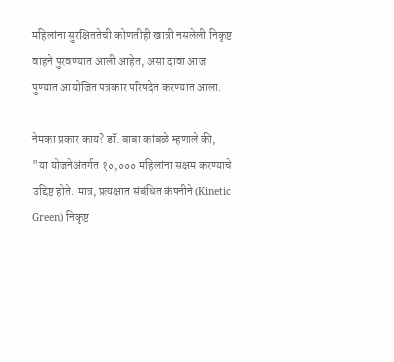महिलांना सुरक्षिततेची कोणतीही खात्री नसलेली निकृष्ट वाहने पुरवण्यात आली आहेत, असा दावा आज पुण्यात आयोजित पत्रकार परिषदेत करण्यात आला.

नेमका प्रकार काय? डॉ. बाबा कांबळे म्हणाले की, "या योजनेअंतर्गत १०,००० महिलांना सक्षम करण्याचे उद्दिष्ट होते. मात्र, प्रत्यक्षात संबंधित कंपनीने (Kinetic Green) निकृष्ट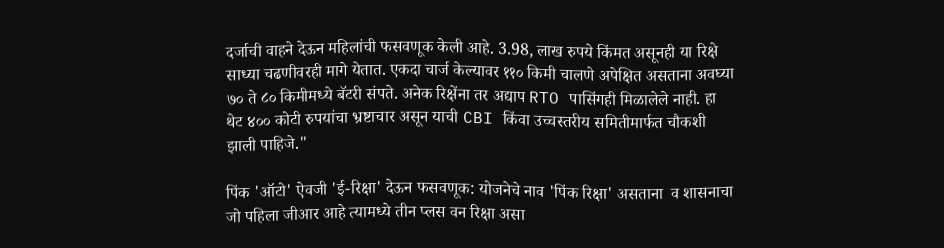दर्जाची वाहने देऊन महिलांची फसवणूक केली आहे. 3.98, लाख रुपये किंमत असूनही या रिक्षे साध्या चढणीवरही मागे येतात. एकदा चार्ज केल्यावर ११० किमी चालणे अपेक्षित असताना अवघ्या ७० ते ८० किमीमध्ये बॅटरी संपते. अनेक रिक्षेंना तर अद्याप RTO पासिंगही मिळालेले नाही. हा थेट ४०० कोटी रुपयांचा भ्रष्टाचार असून याची CBI किंवा उच्चस्तरीय समितीमार्फत चौकशी झाली पाहिजे."

पिंक 'ऑटो' ऐवजी 'ई-रिक्षा' देऊन फसवणूक: योजनेचे नाव 'पिंक रिक्षा' असताना  व शासनाचा जो पहिला जीआर आहे त्यामध्ये तीन प्लस वन रिक्षा असा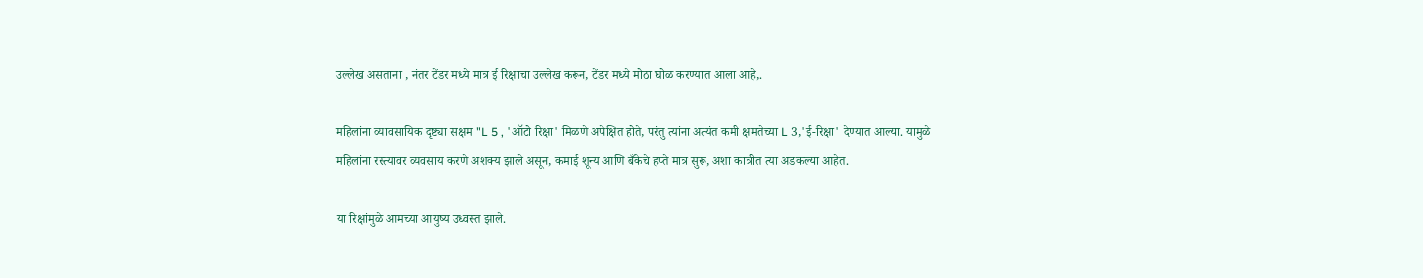उल्लेख असताना , नंतर टेंडर मध्ये मात्र ई रिक्षाचा उल्लेख करून, टेंडर मध्ये मोठा घोळ करण्यात आला आहे,.

महिलांना व्यावसायिक दृष्ट्या सक्षम "L 5 , 'ऑटो रिक्षा' मिळणे अपेक्षित होते, परंतु त्यांना अत्यंत कमी क्षमतेच्या L 3,'ई-रिक्षा' देण्यात आल्या. यामुळे महिलांना रस्त्यावर व्यवसाय करणे अशक्य झाले असून, कमाई शून्य आणि बँकेचे हप्ते मात्र सुरू, अशा कात्रीत त्या अडकल्या आहेत.

या रिक्षांमुळे आमच्या आयुष्य उध्वस्त झाले.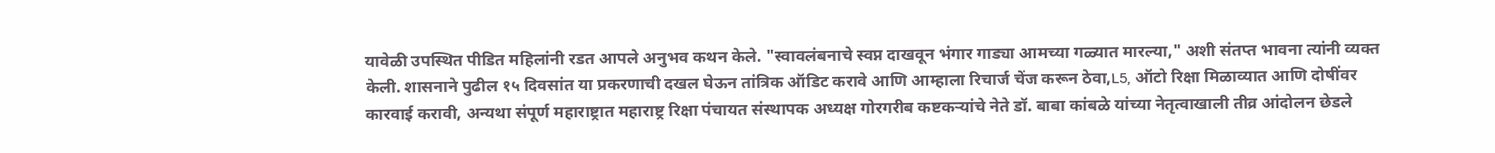यावेळी उपस्थित पीडित महिलांनी रडत आपले अनुभव कथन केले. "स्वावलंबनाचे स्वप्न दाखवून भंगार गाड्या आमच्या गळ्यात मारल्या," अशी संतप्त भावना त्यांनी व्यक्त केली. शासनाने पुढील १५ दिवसांत या प्रकरणाची दखल घेऊन तांत्रिक ऑडिट करावे आणि आम्हाला रिचार्ज चेंज करून ठेवा,L5, ऑटो रिक्षा मिळाव्यात आणि दोषींवर कारवाई करावी, अन्यथा संपूर्ण महाराष्ट्रात महाराष्ट्र रिक्षा पंचायत संस्थापक अध्यक्ष गोरगरीब कष्टकऱ्यांचे नेते डॉ. बाबा कांबळे यांच्या नेतृत्वाखाली तीव्र आंदोलन छेडले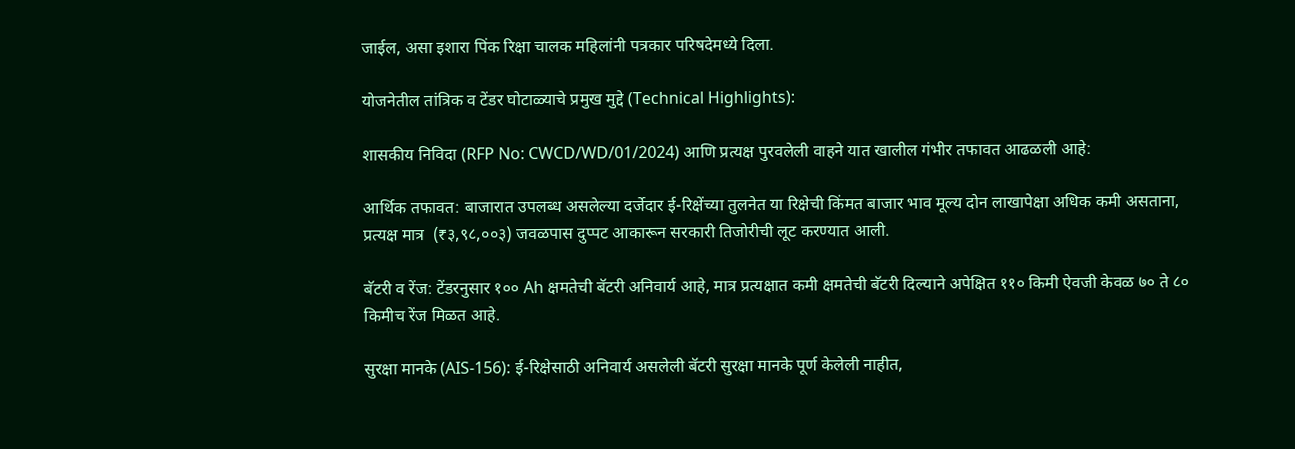जाईल, असा इशारा पिंक रिक्षा चालक महिलांनी पत्रकार परिषदेमध्ये दिला.

योजनेतील तांत्रिक व टेंडर घोटाळ्याचे प्रमुख मुद्दे (Technical Highlights):

शासकीय निविदा (RFP No: CWCD/WD/01/2024) आणि प्रत्यक्ष पुरवलेली वाहने यात खालील गंभीर तफावत आढळली आहे:

आर्थिक तफावत: बाजारात उपलब्ध असलेल्या दर्जेदार ई-रिक्षेंच्या तुलनेत या रिक्षेची किंमत बाजार भाव मूल्य दोन लाखापेक्षा अधिक कमी असताना, प्रत्यक्ष मात्र  (₹३,९८,००३) जवळपास दुप्पट आकारून सरकारी तिजोरीची लूट करण्यात आली.

बॅटरी व रेंज: टेंडरनुसार १०० Ah क्षमतेची बॅटरी अनिवार्य आहे, मात्र प्रत्यक्षात कमी क्षमतेची बॅटरी दिल्याने अपेक्षित ११० किमी ऐवजी केवळ ७० ते ८० किमीच रेंज मिळत आहे.

सुरक्षा मानके (AIS-156): ई-रिक्षेसाठी अनिवार्य असलेली बॅटरी सुरक्षा मानके पूर्ण केलेली नाहीत,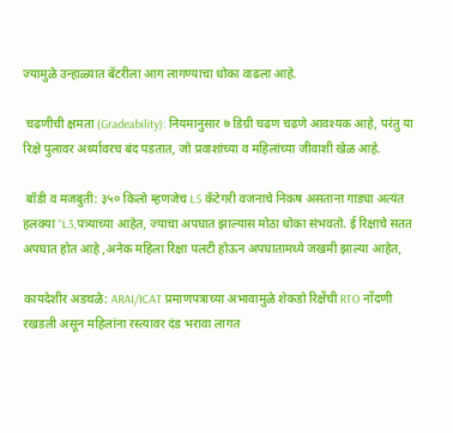ज्यामुळे उन्हाळ्यात बॅटरीला आग लागण्याचा धोका वाढला आहे.

 चढणीची क्षमता (Gradeability): नियमानुसार ७ डिग्री चढण चढणे आवश्यक आहे, परंतु या रिक्षे पुलावर अर्ध्यावरच बंद पडतात, जो प्रवाशांच्या व महिलांच्या जीवाशी खेळ आहे.

 बॉडी व मजबुती: ३५० किलो म्हणजेच L5 कॅटेगरी वजनाचे निकष असताना गाड्या अत्यंत हलक्या "L3,पत्र्याच्या आहेत, ज्याचा अपघात झाल्यास मोठा धोका संभवतो. ई रिक्षाचे सतत अपघात होत आहे ,अनेक महिला रिक्षा पलटी होऊन अपघातामध्ये जखमी झाल्या आहेत,

कायदेशीर अडथळे: ARAI/ICAT प्रमाणपत्राच्या अभावामुळे शेकडो रिक्षेंची RTO नोंदणी रखडली असून महिलांना रस्त्यावर दंड भरावा लागत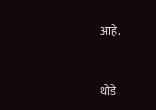आहे.



थोडे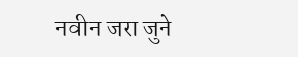नवीन जरा जुने